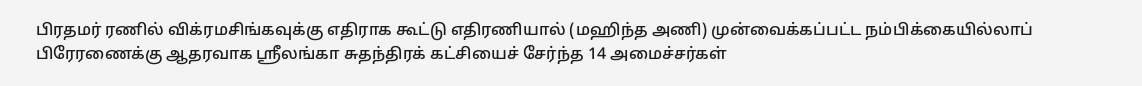பிரதமர் ரணில் விக்ரமசிங்கவுக்கு எதிராக கூட்டு எதிரணியால் (மஹிந்த அணி) முன்வைக்கப்பட்ட நம்பிக்கையில்லாப் பிரேரணைக்கு ஆதரவாக ஸ்ரீலங்கா சுதந்திரக் கட்சியைச் சேர்ந்த 14 அமைச்சர்கள்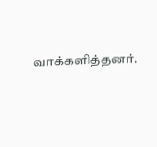வாக்களித்தனர்.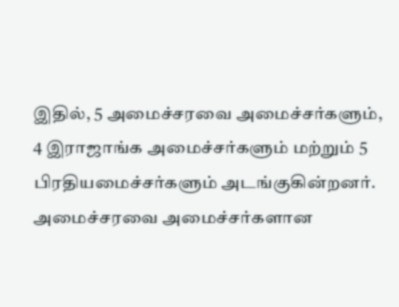இதில், 5 அமைச்சரவை அமைச்சர்களும், 4 இராஜாங்க அமைச்சர்களும் மற்றும் 5 பிரதியமைச்சர்களும் அடங்குகின்றனர்.
அமைச்சரவை அமைச்சர்களான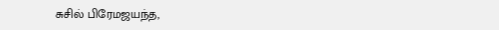சுசில் பிரேமஜயந்த,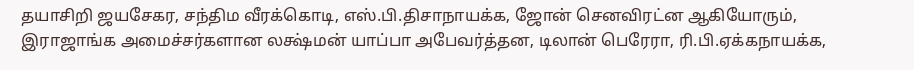தயாசிறி ஜயசேகர, சந்திம வீரக்கொடி, எஸ்.பி.திசாநாயக்க, ஜோன் செனவிரட்ன ஆகியோரும், இராஜாங்க அமைச்சர்களான லக்ஷ்மன் யாப்பா அபேவர்த்தன, டிலான் பெரேரா, ரி.பி.ஏக்கநாயக்க,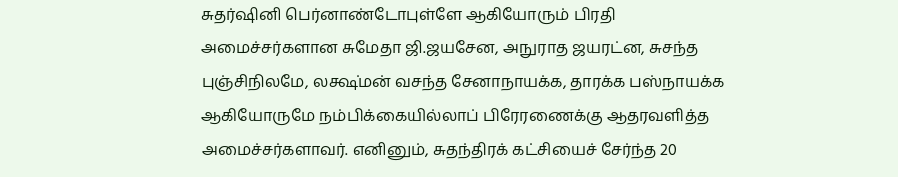சுதர்ஷினி பெர்னாண்டோபுள்ளே ஆகியோரும் பிரதி அமைச்சர்களான சுமேதா ஜி.ஜயசேன, அநுராத ஜயரட்ன, சுசந்த புஞ்சிநிலமே, லக்ஷ்மன் வசந்த சேனாநாயக்க, தாரக்க பஸ்நாயக்க ஆகியோருமே நம்பிக்கையில்லாப் பிரேரணைக்கு ஆதரவளித்த அமைச்சர்களாவர். எனினும், சுதந்திரக் கட்சியைச் சேர்ந்த 20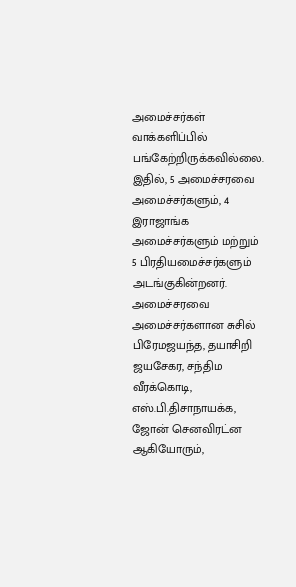அமைச்சர்கள் வாக்களிப்பில் பங்கேற்றிருக்கவில்லை.
இதில், 5 அமைச்சரவை அமைச்சர்களும், 4 இராஜாங்க அமைச்சர்களும் மற்றும் 5 பிரதியமைச்சர்களும் அடங்குகின்றனர்.
அமைச்சரவை அமைச்சர்களான சுசில் பிரேமஜயந்த, தயாசிறி ஜயசேகர, சந்திம வீரக்கொடி, எஸ்.பி.திசாநாயக்க, ஜோன் செனவிரட்ன ஆகியோரும்,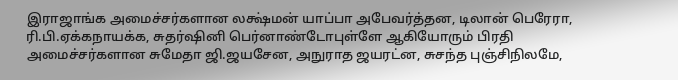இராஜாங்க அமைச்சர்களான லக்ஷ்மன் யாப்பா அபேவர்த்தன, டிலான் பெரேரா, ரி.பி.ஏக்கநாயக்க, சுதர்ஷினி பெர்னாண்டோபுள்ளே ஆகியோரும் பிரதி அமைச்சர்களான சுமேதா ஜி.ஜயசேன, அநுராத ஜயரட்ன, சுசந்த புஞ்சிநிலமே,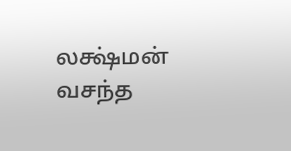லக்ஷ்மன் வசந்த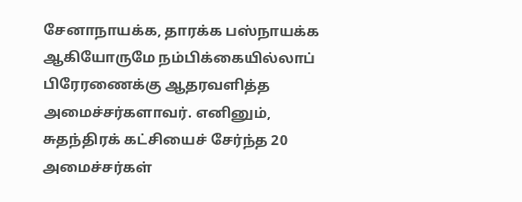சேனாநாயக்க, தாரக்க பஸ்நாயக்க ஆகியோருமே நம்பிக்கையில்லாப் பிரேரணைக்கு ஆதரவளித்த அமைச்சர்களாவர். எனினும், சுதந்திரக் கட்சியைச் சேர்ந்த 20 அமைச்சர்கள்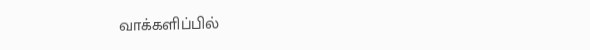வாக்களிப்பில்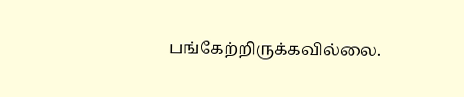பங்கேற்றிருக்கவில்லை.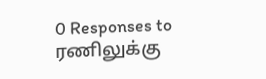0 Responses to ரணிலுக்கு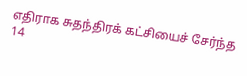எதிராக சுதந்திரக் கட்சியைச் சேர்ந்த 14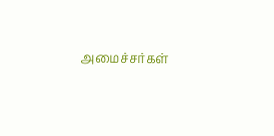அமைச்சர்கள்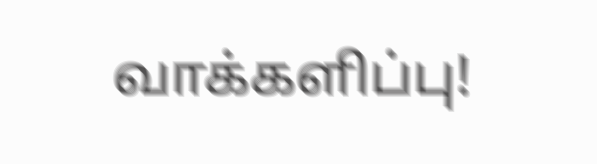வாக்களிப்பு!